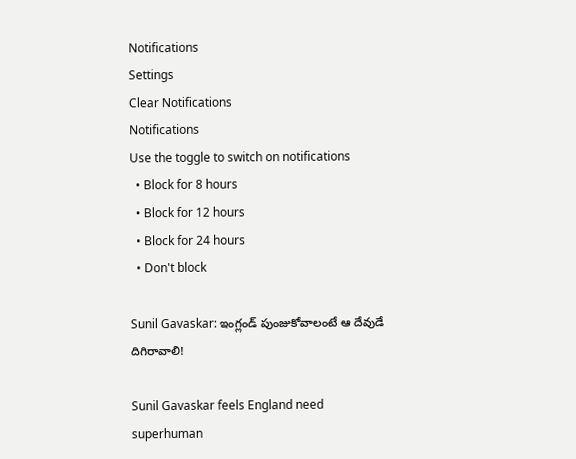Notifications
Settings
Clear Notifications
Notifications
Use the toggle to switch on notifications
  • Block for 8 hours
  • Block for 12 hours
  • Block for 24 hours
  • Don't block

Sunil Gavaskar: ఇంగ్లండ్ పుంజుకోవాలంటే ఆ దేవుడే దిగిరావాలి!

Sunil Gavaskar feels England need superhuman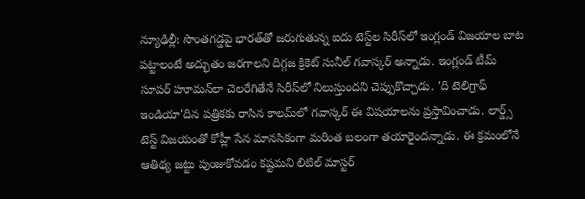న్యూఢిల్లీ: సొంతగడ్డపై భారత్‌తో జరుగుతున్న ఐదు టెస్ట్‌ల సిరీస్‌లో ఇంగ్లండ్ విజయాల బాట పట్టాలంటే అద్భుతం జరగాలని దిగ్గజ క్రికెట్ సునీల్ గవాస్కర్ అన్నాడు. ఇంగ్లండ్ టీమ్ సూపర్ హూమన్‌లా చెలరేగితేనే సిరీస్‌లో నిలుస్తుందని చెప్పుకొచ్చాడు. 'ది టెలిగ్రాఫ్ ఇండియా'దిన పత్రికకు రాసిన కాలమ్‌లో గవాస్కర్ ఈ విషయాలను ప్రస్తావించాడు. లార్డ్స్ టెస్ట్ విజయంతో కోహ్లీ సేన మానసికంగా మరింత బలంగా తయారైందన్నాడు. ఈ క్రమంలోనే ఆతిథ్య జట్టు పుంజుకోవడం కష్టమని లిటిల్ మాస్టర్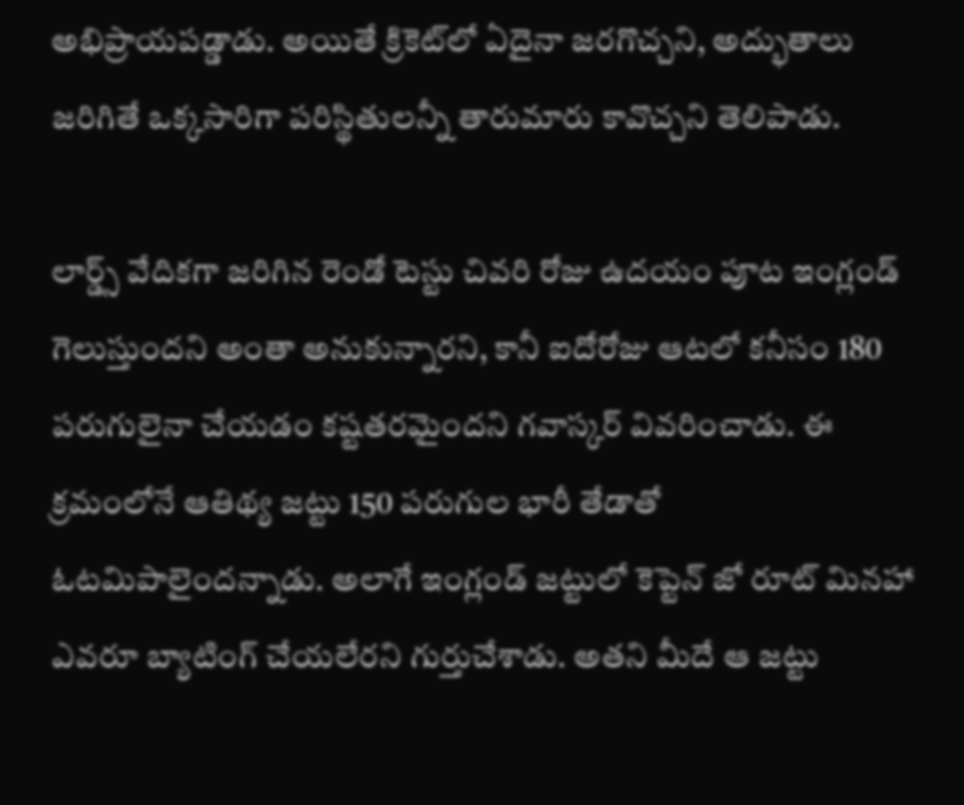అభిప్రాయపడ్డాడు. అయితే క్రికెట్‌లో ఏదైనా జరగొచ్చని, అద్భుతాలు జరిగితే ఒక్కసారిగా పరిస్థితులన్నీ తారుమారు కావొచ్చని తెలిపాడు.

లార్డ్స్‌ వేదికగా జరిగిన రెండో టెస్టు చివరి రోజు ఉదయం పూట ఇంగ్లండ్‌ గెలుస్తుందని అంతా అనుకున్నారని, కానీ ఐదోరోజు ఆటలో కనీసం 180 పరుగులైనా చేయడం కష్టతరమైందని గవాస్కర్‌ వివరించాడు. ఈ క్రమంలోనే ఆతిథ్య జట్టు 150 పరుగుల భారీ తేడాతో ఓటమిపాలైందన్నాడు. అలాగే ఇంగ్లండ్‌ జట్టులో కెప్టెన్‌ జో రూట్‌ మినహా ఎవరూ బ్యాటింగ్‌ చేయలేరని గుర్తుచేశాడు. అతని మీదే ఆ జట్టు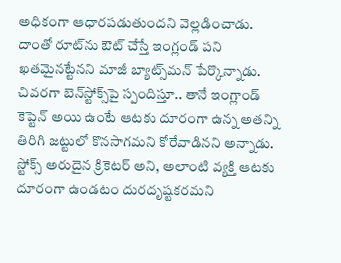అధికంగా ఆధారపడుతుందని వెల్లడించాడు. దాంతో రూట్‌ను ఔట్‌ చేస్తే ఇంగ్లండ్‌ పని ఖతమైనట్టేనని మాజీ బ్యాట్స్‌మన్‌ పేర్కొన్నాడు. చివరగా బెన్‌స్టోక్స్‌పై స్పందిస్తూ.. తానే ఇంగ్లాండ్‌ కెప్టెన్‌ అయి ఉంటే ఆటకు దూరంగా ఉన్న అతన్ని తిరిగి జట్టులో కొనసాగమని కోరేవాడినని అన్నాడు. స్టోక్స్‌ అరుదైన క్రికెటర్‌ అని, అలాంటి వ్యక్తి ఆటకు దూరంగా ఉండటం దురదృష్టకరమని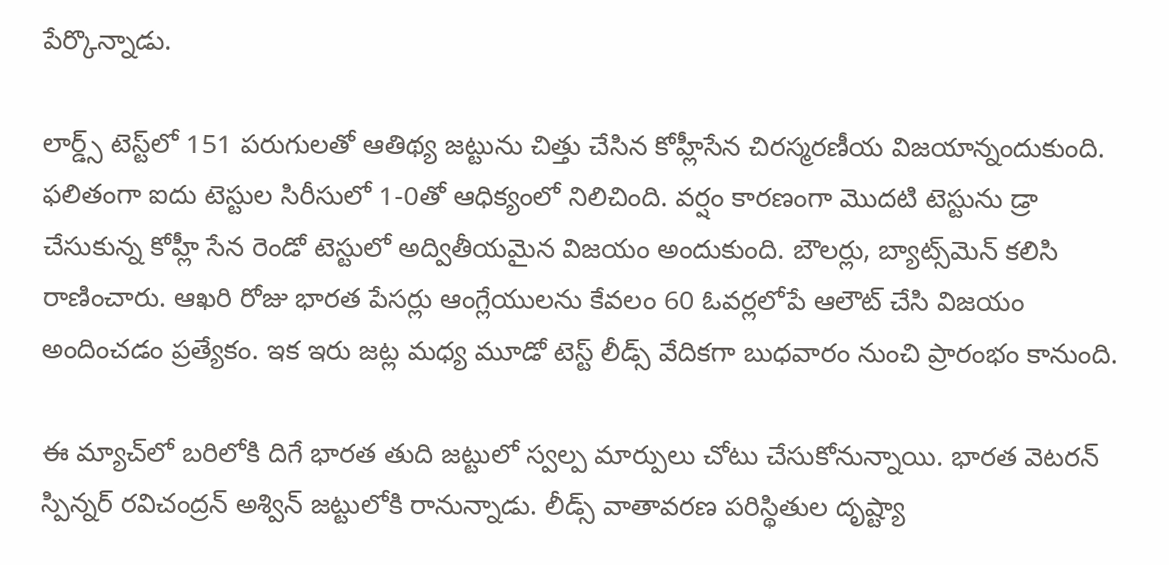పేర్కొన్నాడు.

లార్డ్స్ టెస్ట్‌లో 151 పరుగులతో ఆతిథ్య జట్టును చిత్తు చేసిన కోహ్లీసేన చిరస్మరణీయ విజయాన్నందుకుంది. ఫలితంగా ఐదు టెస్టుల సిరీసులో 1-0తో ఆధిక్యంలో నిలిచింది. వర్షం కారణంగా మొదటి టెస్టును డ్రా చేసుకున్న కోహ్లీ సేన రెండో టెస్టులో అద్వితీయమైన విజయం అందుకుంది. బౌలర్లు, బ్యాట్స్‌మెన్‌ కలిసి రాణించారు. ఆఖరి రోజు భారత పేసర్లు ఆంగ్లేయులను కేవలం 60 ఓవర్లలోపే ఆలౌట్‌ చేసి విజయం అందించడం ప్రత్యేకం. ఇక ఇరు జట్ల మధ్య మూడో టెస్ట్ లీడ్స్ వేదికగా బుధవారం నుంచి ప్రారంభం కానుంది.

ఈ మ్యాచ్‌లో బరిలోకి దిగే భారత తుది జట్టులో స్వల్ప మార్పులు చోటు చేసుకోనున్నాయి. భారత వెటరన్ స్పిన్నర్ రవిచంద్రన్ అశ్విన్‌ జట్టులోకి రానున్నాడు. లీడ్స్ వాతావరణ పరిస్థితుల దృష్ట్యా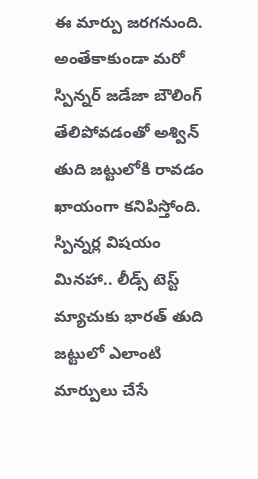ఈ మార్పు జరగనుంది. అంతేకాకుండా మరో స్పిన్నర్ జడేజా బౌలింగ్ తేలిపోవడంతో అశ్విన్ తుది జట్టులోకి రావడం ఖాయంగా కనిపిస్తోంది. స్పిన్నర్ల విషయం మినహా.. లీడ్స్‌ టెస్ట్ మ్యాచుకు భారత్ తుది జట్టులో ఎలాంటి మార్పులు చేసే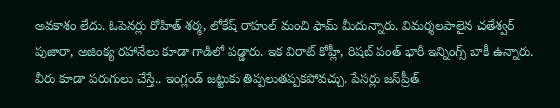అవకాశం లేదు. ఓపెనర్లు రోహిత్ శర్మ, లోకేష్ రాహుల్ మంచి ఫామ్ మీదున్నారు. విమర్శలపాలైన చతేశ్వర్ పుజారా, అజింక్య రహానేలు కూడా గాడిలో పడ్డారు. ఇక విరాట్ కోహ్లీ, రిషబ్ పంత్ భారీ ఇన్నింగ్స్ బాకీ ఉన్నారు. వీరు కూడా పరుగులు చేస్తే.. ఇంగ్లండ్ జట్టుకు తిప్పలుతప్పకపోవచ్చు. పేసర్లు జస్‌ప్రీత్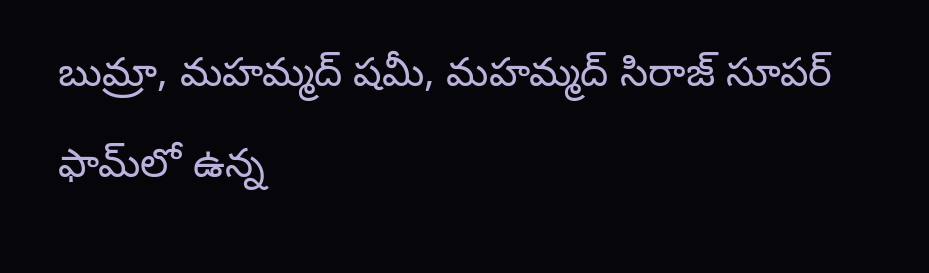బుమ్రా, మహమ్మద్ షమీ, మహమ్మద్ సిరాజ్ సూపర్ ఫామ్‌లో ఉన్న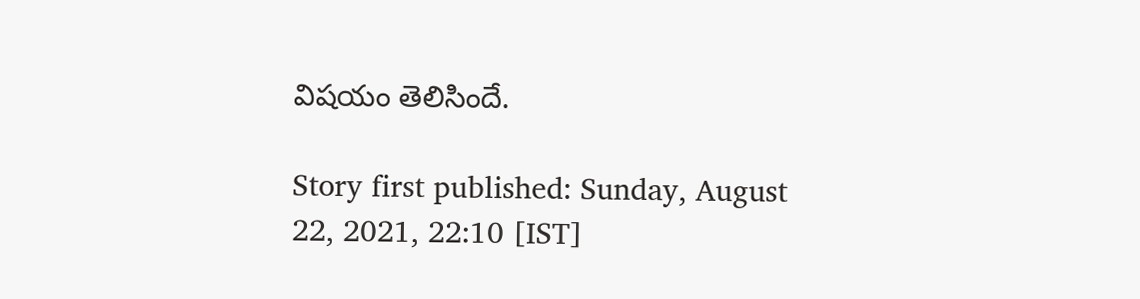విషయం తెలిసిందే.

Story first published: Sunday, August 22, 2021, 22:10 [IST]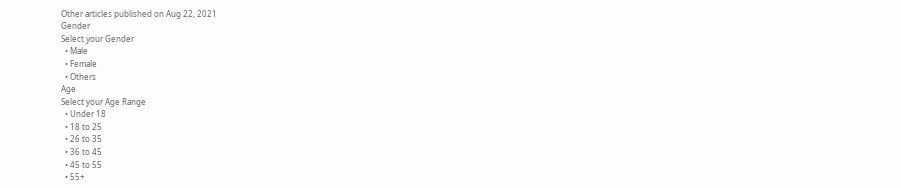Other articles published on Aug 22, 2021
Gender
Select your Gender
  • Male
  • Female
  • Others
Age
Select your Age Range
  • Under 18
  • 18 to 25
  • 26 to 35
  • 36 to 45
  • 45 to 55
  • 55+